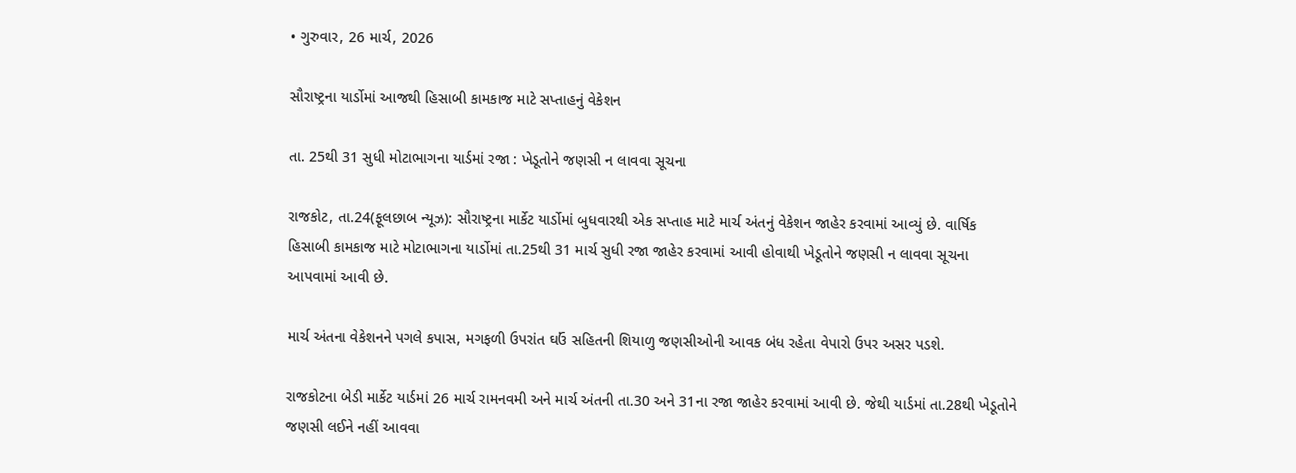• ગુરુવાર, 26 માર્ચ, 2026

સૌરાષ્ટ્રના યાર્ડોમાં આજથી હિસાબી કામકાજ માટે સપ્તાહનું વેકેશન

તા. 25થી 31 સુધી મોટાભાગના યાર્ડમાં રજા : ખેડૂતોને જણસી ન લાવવા સૂચના

રાજકોટ, તા.24(ફૂલછાબ ન્યૂઝ): સૌરાષ્ટ્રના માર્કેટ યાર્ડોમાં બુધવારથી એક સપ્તાહ માટે માર્ચ અંતનું વેકેશન જાહેર કરવામાં આવ્યું છે. વાર્ષિક હિસાબી કામકાજ માટે મોટાભાગના યાર્ડોમાં તા.25થી 31 માર્ચ સુધી રજા જાહેર કરવામાં આવી હોવાથી ખેડૂતોને જણસી ન લાવવા સૂચના આપવામાં આવી છે.

માર્ચ અંતના વેકેશનને પગલે કપાસ, મગફળી ઉપરાંત ઘઉં સહિતની શિયાળુ જણસીઓની આવક બંધ રહેતા વેપારો ઉપર અસર પડશે.

રાજકોટના બેડી માર્કેટ યાર્ડમાં 26 માર્ચ રામનવમી અને માર્ચ અંતની તા.30 અને 31ના રજા જાહેર કરવામાં આવી છે. જેથી યાર્ડમાં તા.28થી ખેડૂતોને જણસી લઈને નહીં આવવા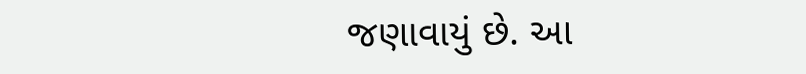જણાવાયું છે. આ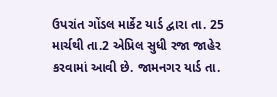ઉપરાંત ગોંડલ માર્કેટ યાર્ડ દ્વારા તા. 25 માર્ચથી તા.2 એપ્રિલ સુધી રજા જાહેર કરવામાં આવી છે. જામનગર યાર્ડ તા.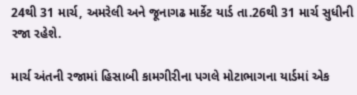24થી 31 માર્ચ, અમરેલી અને જૂનાગઢ માર્કેટ યાર્ડ તા.26થી 31 માર્ચ સુધીની રજા રહેશે.

માર્ચ અંતની રજામાં હિસાબી કામગીરીના પગલે મોટાભાગના યાર્ડમાં એક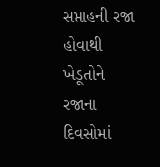સપ્તાહની રજા હોવાથી ખેડૂતોને રજાના દિવસોમાં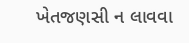ખેતજણસી ન લાવવા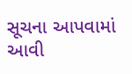સૂચના આપવામાં આવી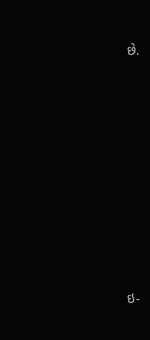છે.









ઇ-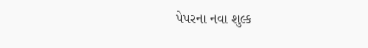પેપરના નવા શુલ્ક